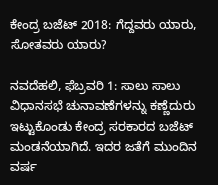ಕೇಂದ್ರ ಬಜೆಟ್ 2018: ಗೆದ್ದವರು ಯಾರು, ಸೋತವರು ಯಾರು?

ನವದೆಹಲಿ, ಫೆಬ್ರವರಿ 1: ಸಾಲು ಸಾಲು ವಿಧಾನಸಭೆ ಚುನಾವಣೆಗಳನ್ನು ಕಣ್ಣೆದುರು ಇಟ್ಟುಕೊಂಡು ಕೇಂದ್ರ ಸರಕಾರದ ಬಜೆಟ್ ಮಂಡನೆಯಾಗಿದೆ. ಇದರ ಜತೆಗೆ ಮುಂದಿನ ವರ್ಷ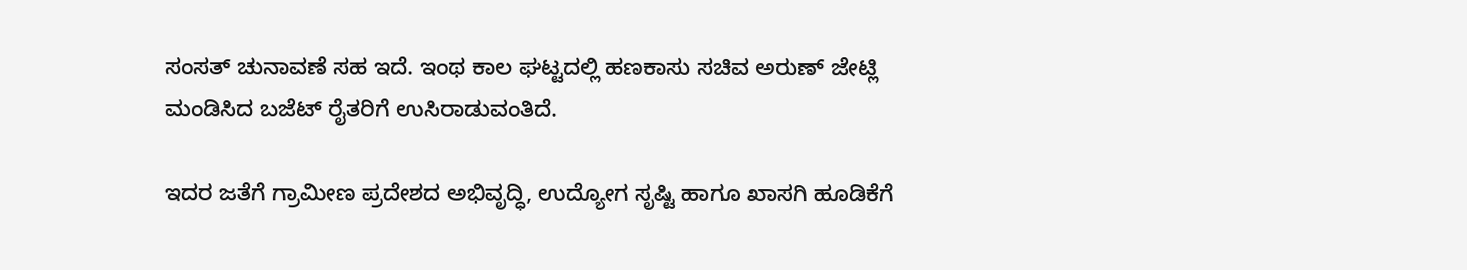ಸಂಸತ್ ಚುನಾವಣೆ ಸಹ ಇದೆ. ಇಂಥ ಕಾಲ ಘಟ್ಟದಲ್ಲಿ ಹಣಕಾಸು ಸಚಿವ ಅರುಣ್ ಜೇಟ್ಲಿ ಮಂಡಿಸಿದ ಬಜೆಟ್ ರೈತರಿಗೆ ಉಸಿರಾಡುವಂತಿದೆ.

ಇದರ ಜತೆಗೆ ಗ್ರಾಮೀಣ ಪ್ರದೇಶದ ಅಭಿವೃದ್ಧಿ, ಉದ್ಯೋಗ ಸೃಷ್ಟಿ ಹಾಗೂ ಖಾಸಗಿ ಹೂಡಿಕೆಗೆ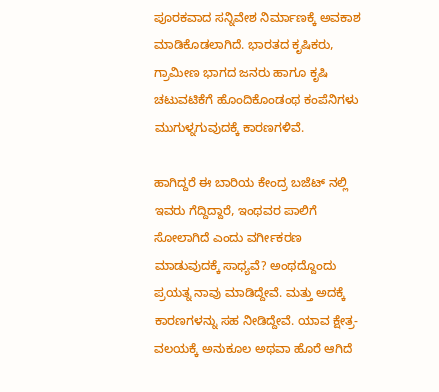ಪೂರಕವಾದ ಸನ್ನಿವೇಶ ನಿರ್ಮಾಣಕ್ಕೆ ಅವಕಾಶ ಮಾಡಿಕೊಡಲಾಗಿದೆ. ಭಾರತದ ಕೃಷಿಕರು, ಗ್ರಾಮೀಣ ಭಾಗದ ಜನರು ಹಾಗೂ ಕೃಷಿ ಚಟುವಟಿಕೆಗೆ ಹೊಂದಿಕೊಂಡಂಥ ಕಂಪೆನಿಗಳು ಮುಗುಳ್ನಗುವುದಕ್ಕೆ ಕಾರಣಗಳಿವೆ.

ಹಾಗಿದ್ದರೆ ಈ ಬಾರಿಯ ಕೇಂದ್ರ ಬಜೆಟ್ ನಲ್ಲಿ ಇವರು ಗೆದ್ದಿದ್ದಾರೆ, ಇಂಥವರ ಪಾಲಿಗೆ ಸೋಲಾಗಿದೆ ಎಂದು ವರ್ಗೀಕರಣ ಮಾಡುವುದಕ್ಕೆ ಸಾಧ್ಯವೆ? ಅಂಥದ್ದೊಂದು ಪ್ರಯತ್ನ ನಾವು ಮಾಡಿದ್ದೇವೆ. ಮತ್ತು ಅದಕ್ಕೆ ಕಾರಣಗಳನ್ನು ಸಹ ನೀಡಿದ್ದೇವೆ. ಯಾವ ಕ್ಷೇತ್ರ- ವಲಯಕ್ಕೆ ಅನುಕೂಲ ಅಥವಾ ಹೊರೆ ಆಗಿದೆ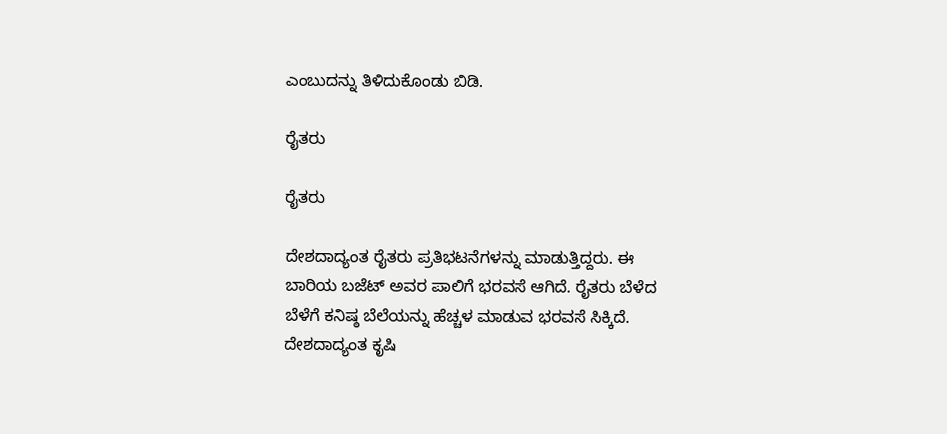ಎಂಬುದನ್ನು ತಿಳಿದುಕೊಂಡು ಬಿಡಿ.

ರೈತರು

ರೈತರು

ದೇಶದಾದ್ಯಂತ ರೈತರು ಪ್ರತಿಭಟನೆಗಳನ್ನು ಮಾಡುತ್ತಿದ್ದರು. ಈ ಬಾರಿಯ ಬಜೆಟ್ ಅವರ ಪಾಲಿಗೆ ಭರವಸೆ ಆಗಿದೆ. ರೈತರು ಬೆಳೆದ ಬೆಳೆಗೆ ಕನಿಷ್ಠ ಬೆಲೆಯನ್ನು ಹೆಚ್ಚಳ ಮಾಡುವ ಭರವಸೆ ಸಿಕ್ಕಿದೆ. ದೇಶದಾದ್ಯಂತ ಕೃಷಿ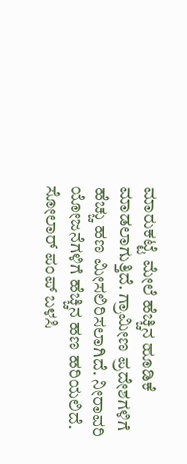ಮಾರುಕಟ್ಟೆ ಮೇಲೆ ಹೆಚ್ಚಿನ ಹೂಡಿಕೆ ಮಾಡಲಾಗುತ್ತಿದೆ. ಗ್ರಾಮೀಣ ಪ್ರದೇಶಗಳಿಗೆ ಹೆಚ್ಚು ಹಣ ಮೀಸಲಿರಿಸಲಾಗಿದೆ. ನೀರಾವರಿ ಯೋಜನೆಗಳಿಗೆ ಹೆಚ್ಚಿನ ಹಣ ಹರಿಯಲಿದೆ. ಸೋಲಾರ್ ಪಂಪ್ ಬಳಸಿ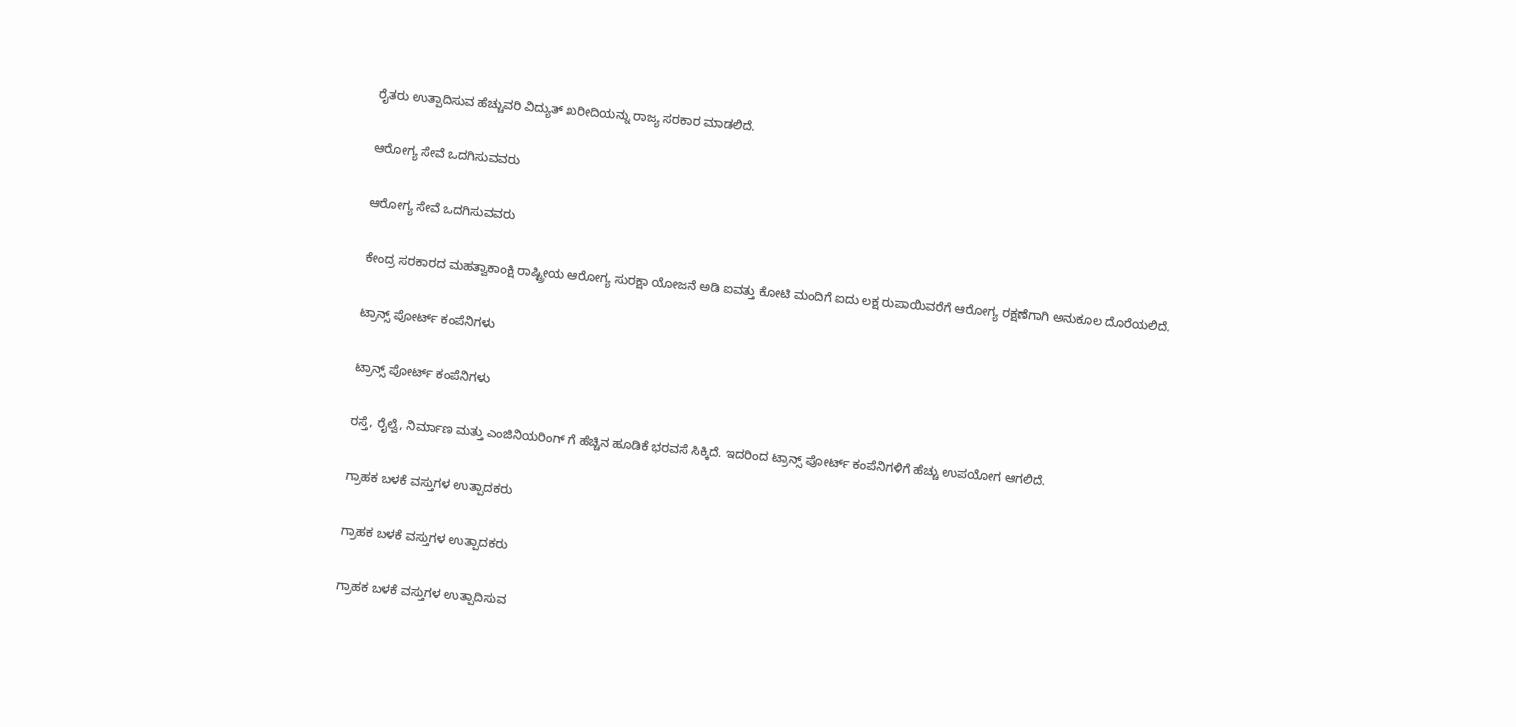ರೈತರು ಉತ್ಪಾದಿಸುವ ಹೆಚ್ಚುವರಿ ವಿದ್ಯುತ್ ಖರೀದಿಯನ್ನು ರಾಜ್ಯ ಸರಕಾರ ಮಾಡಲಿದೆ.

ಆರೋಗ್ಯ ಸೇವೆ ಒದಗಿಸುವವರು

ಆರೋಗ್ಯ ಸೇವೆ ಒದಗಿಸುವವರು

ಕೇಂದ್ರ ಸರಕಾರದ ಮಹತ್ವಾಕಾಂಕ್ಷಿ ರಾಷ್ಟ್ರೀಯ ಆರೋಗ್ಯ ಸುರಕ್ಷಾ ಯೋಜನೆ ಅಡಿ ಐವತ್ತು ಕೋಟಿ ಮಂದಿಗೆ ಐದು ಲಕ್ಷ ರುಪಾಯಿವರೆಗೆ ಆರೋಗ್ಯ ರಕ್ಷಣೆಗಾಗಿ ಅನುಕೂಲ ದೊರೆಯಲಿದೆ.

ಟ್ರಾನ್ಸ್ ಪೋರ್ಟ್ ಕಂಪೆನಿಗಳು

ಟ್ರಾನ್ಸ್ ಪೋರ್ಟ್ ಕಂಪೆನಿಗಳು

ರಸ್ತೆ, ರೈಲ್ವೆ, ನಿರ್ಮಾಣ ಮತ್ತು ಎಂಜಿನಿಯರಿಂಗ್ ಗೆ ಹೆಚ್ಚಿನ ಹೂಡಿಕೆ ಭರವಸೆ ಸಿಕ್ಕಿದೆ. ಇದರಿಂದ ಟ್ರಾನ್ಸ್ ಪೋರ್ಟ್ ಕಂಪೆನಿಗಳಿಗೆ ಹೆಚ್ಚು ಉಪಯೋಗ ಆಗಲಿದೆ.

ಗ್ರಾಹಕ ಬಳಕೆ ವಸ್ತುಗಳ ಉತ್ಪಾದಕರು

ಗ್ರಾಹಕ ಬಳಕೆ ವಸ್ತುಗಳ ಉತ್ಪಾದಕರು

ಗ್ರಾಹಕ ಬಳಕೆ ವಸ್ತುಗಳ ಉತ್ಪಾದಿಸುವ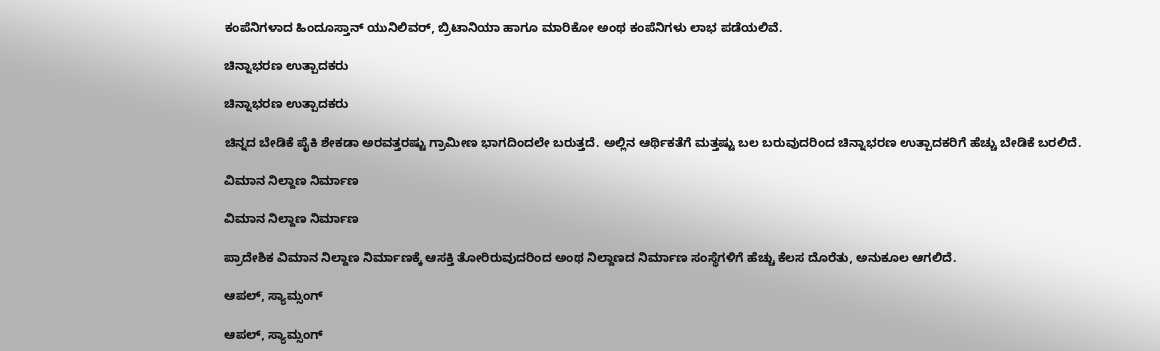ಕಂಪೆನಿಗಳಾದ ಹಿಂದೂಸ್ತಾನ್ ಯುನಿಲಿವರ್, ಬ್ರಿಟಾನಿಯಾ ಹಾಗೂ ಮಾರಿಕೋ ಅಂಥ ಕಂಪೆನಿಗಳು ಲಾಭ ಪಡೆಯಲಿವೆ.

ಚಿನ್ನಾಭರಣ ಉತ್ಪಾದಕರು

ಚಿನ್ನಾಭರಣ ಉತ್ಪಾದಕರು

ಚಿನ್ನದ ಬೇಡಿಕೆ ಪೈಕಿ ಶೇಕಡಾ ಅರವತ್ತರಷ್ಟು ಗ್ರಾಮೀಣ ಭಾಗದಿಂದಲೇ ಬರುತ್ತದೆ. ಅಲ್ಲಿನ ಆರ್ಥಿಕತೆಗೆ ಮತ್ತಷ್ಟು ಬಲ ಬರುವುದರಿಂದ ಚಿನ್ನಾಭರಣ ಉತ್ಪಾದಕರಿಗೆ ಹೆಚ್ಚು ಬೇಡಿಕೆ ಬರಲಿದೆ.

ವಿಮಾನ ನಿಲ್ದಾಣ ನಿರ್ಮಾಣ

ವಿಮಾನ ನಿಲ್ದಾಣ ನಿರ್ಮಾಣ

ಪ್ರಾದೇಶಿಕ ವಿಮಾನ ನಿಲ್ದಾಣ ನಿರ್ಮಾಣಕ್ಕೆ ಆಸಕ್ತಿ ತೋರಿರುವುದರಿಂದ ಅಂಥ ನಿಲ್ದಾಣದ ನಿರ್ಮಾಣ ಸಂಸ್ಥೆಗಳಿಗೆ ಹೆಚ್ಚು ಕೆಲಸ ದೊರೆತು, ಅನುಕೂಲ ಆಗಲಿದೆ.

ಆಪಲ್, ಸ್ಯಾಮ್ಸಂಗ್

ಆಪಲ್, ಸ್ಯಾಮ್ಸಂಗ್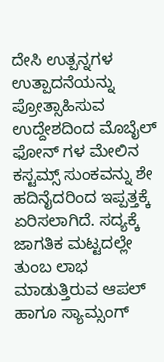ದೇಸಿ ಉತ್ಪನ್ನಗಳ ಉತ್ಪಾದನೆಯನ್ನು ಪ್ರೋತ್ಸಾಹಿಸುವ ಉದ್ದೇಶದಿಂದ ಮೊಬೈಲ್ ಫೋನ್ ಗಳ ಮೇಲಿನ ಕಸ್ಟಮ್ಸ್ ಸುಂಕವನ್ನು ಶೇ ಹದಿನೈದರಿಂದ ಇಪ್ಪತ್ತಕ್ಕೆ ಏರಿಸಲಾಗಿದೆ. ಸದ್ಯಕ್ಕೆ ಜಾಗತಿಕ ಮಟ್ಟದಲ್ಲೇ ತುಂಬ ಲಾಭ ಮಾಡುತ್ತಿರುವ ಆಪಲ್ ಹಾಗೂ ಸ್ಯಾಮ್ಸಂಗ್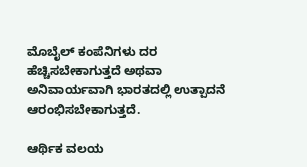ಮೊಬೈಲ್ ಕಂಪೆನಿಗಳು ದರ ಹೆಚ್ಚಿಸಬೇಕಾಗುತ್ತದೆ ಅಥವಾ ಅನಿವಾರ್ಯವಾಗಿ ಭಾರತದಲ್ಲಿ ಉತ್ಪಾದನೆ ಆರಂಭಿಸಬೇಕಾಗುತ್ತದೆ.

ಆರ್ಥಿಕ ವಲಯ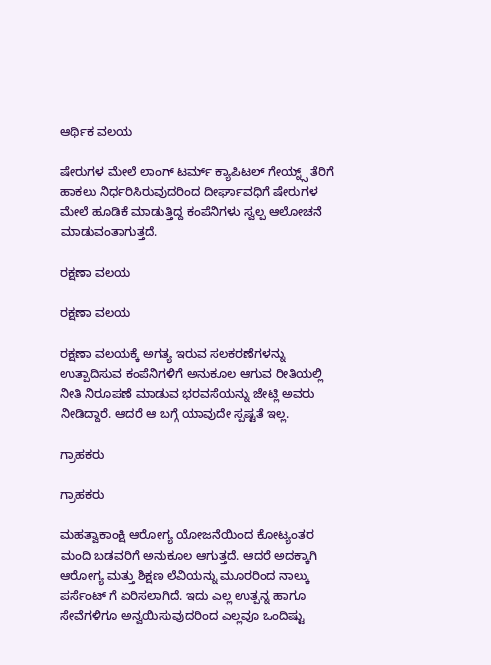ಆರ್ಥಿಕ ವಲಯ

ಷೇರುಗಳ ಮೇಲೆ ಲಾಂಗ್ ಟರ್ಮ್ ಕ್ಯಾಪಿಟಲ್ ಗೇಯ್ನ್ಸ್ ತೆರಿಗೆ ಹಾಕಲು ನಿರ್ಧರಿಸಿರುವುದರಿಂದ ದೀರ್ಘಾವಧಿಗೆ ಷೇರುಗಳ ಮೇಲೆ ಹೂಡಿಕೆ ಮಾಡುತ್ತಿದ್ದ ಕಂಪೆನಿಗಳು ಸ್ವಲ್ಪ ಆಲೋಚನೆ ಮಾಡುವಂತಾಗುತ್ತದೆ.

ರಕ್ಷಣಾ ವಲಯ

ರಕ್ಷಣಾ ವಲಯ

ರಕ್ಷಣಾ ವಲಯಕ್ಕೆ ಅಗತ್ಯ ಇರುವ ಸಲಕರಣೆಗಳನ್ನು ಉತ್ಪಾದಿಸುವ ಕಂಪೆನಿಗಳಿಗೆ ಅನುಕೂಲ ಆಗುವ ರೀತಿಯಲ್ಲಿ ನೀತಿ ನಿರೂಪಣೆ ಮಾಡುವ ಭರವಸೆಯನ್ನು ಜೇಟ್ಲಿ ಅವರು ನೀಡಿದ್ದಾರೆ. ಆದರೆ ಆ ಬಗ್ಗೆ ಯಾವುದೇ ಸ್ಪಷ್ಟತೆ ಇಲ್ಲ.

ಗ್ರಾಹಕರು

ಗ್ರಾಹಕರು

ಮಹತ್ವಾಕಾಂಕ್ಷಿ ಆರೋಗ್ಯ ಯೋಜನೆಯಿಂದ ಕೋಟ್ಯಂತರ ಮಂದಿ ಬಡವರಿಗೆ ಅನುಕೂಲ ಆಗುತ್ತದೆ. ಆದರೆ ಅದಕ್ಕಾಗಿ ಆರೋಗ್ಯ ಮತ್ತು ಶಿಕ್ಷಣ ಲೆವಿಯನ್ನು ಮೂರರಿಂದ ನಾಲ್ಕು ಪರ್ಸೆಂಟ್ ಗೆ ಏರಿಸಲಾಗಿದೆ. ಇದು ಎಲ್ಲ ಉತ್ಪನ್ನ ಹಾಗೂ ಸೇವೆಗಳಿಗೂ ಅನ್ವಯಿಸುವುದರಿಂದ ಎಲ್ಲವೂ ಒಂದಿಷ್ಟು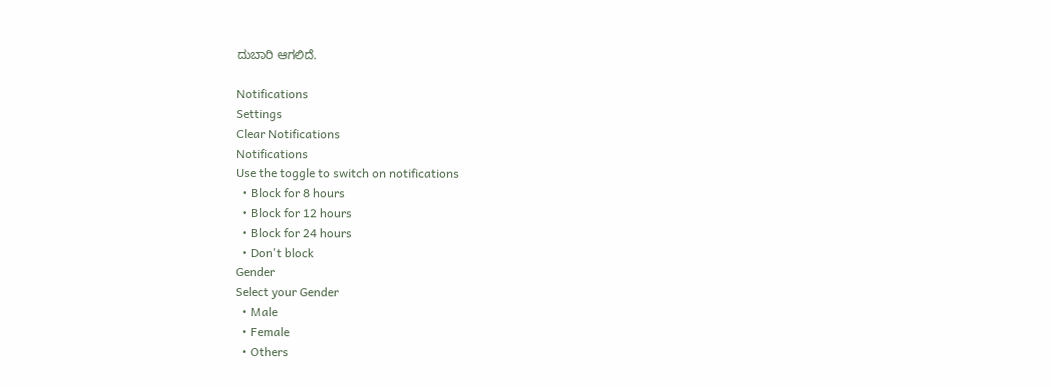ದುಬಾರಿ ಆಗಲಿದೆ.

Notifications
Settings
Clear Notifications
Notifications
Use the toggle to switch on notifications
  • Block for 8 hours
  • Block for 12 hours
  • Block for 24 hours
  • Don't block
Gender
Select your Gender
  • Male
  • Female
  • Others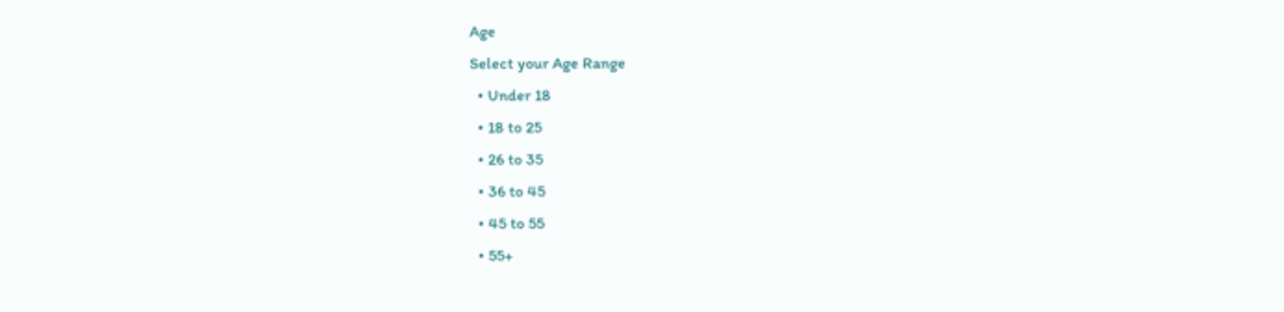Age
Select your Age Range
  • Under 18
  • 18 to 25
  • 26 to 35
  • 36 to 45
  • 45 to 55
  • 55+